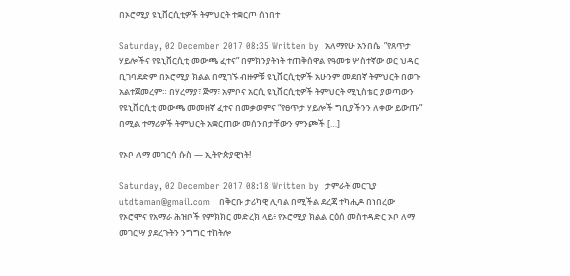በኦሮሚያ ዩኒቨርሲቲዎች ትምህርት ተቋርጦ ሰነበተ

Saturday, 02 December 2017 08:35 Written by  አለማየሁ አንበሴ  ”የጸጥታ ሃይሎችና የዩኒቨርሲቲ መውጫ ፈተና” በምክንያትነት ተጠቅሰዋል የዓመቱ ሦስተኛው ወር ህዳር ቢገባደድም በኦሮሚያ ክልል በሚገኙ ብዙዎቹ ዩኒቨርሲቲዎች አሁንም መደበኛ ትምህርት በወጉ አልተጀመረም። በሃረማያ፣ ጅማ፣ አምቦና አርሲ ዩኒቨርሲቲዎች ትምህርት ሚኒስቴር ያወጣውን የዩኒቨርሲቲ መውጫ መመዘኛ ፈተና በመቃወምና “የፀጥታ ሃይሎች ግቢያችንን ለቀው ይውጡ” በሚል ተማሪዎች ትምህርት አቋርጠው መሰንበታቸውን ምንጮች […]

የኦቦ ለማ መገርሳ ሱስ — ኢትዮጵያዊነት!

Saturday, 02 December 2017 08:18 Written by  ታምራት መርጊያ utdtaman@gmail.com   በቅርቡ ታሪካዊ ሊባል በሚችል ደረጃ ተካሒዶ በነበረው የኦሮሞና የአማራ ሕዝቦች የምክክር መድረክ ላይ፥ የኦሮሚያ ክልል ርዕሰ መስተዳድር ኦቦ ለማ መገርሣ ያደረጉትን ንግግር ተከትሎ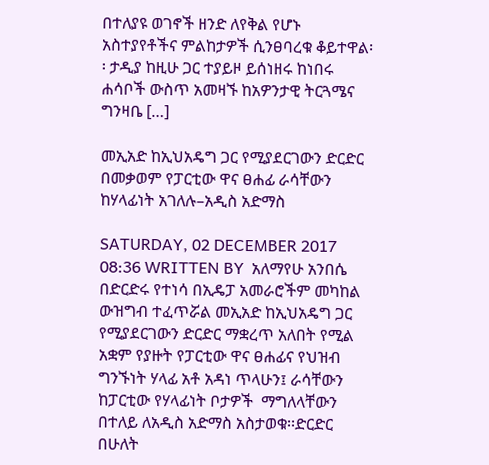በተለያዩ ወገኖች ዘንድ ለየቅል የሆኑ አስተያየቶችና ምልከታዎች ሲንፀባረቁ ቆይተዋል፡፡ ታዲያ ከዚሁ ጋር ተያይዞ ይሰነዘሩ ከነበሩ ሐሳቦች ውስጥ አመዛኙ ከአዎንታዊ ትርጓሜና ግንዛቤ […]

መኢአድ ከኢህአዴግ ጋር የሚያደርገውን ድርድር በመቃወም የፓርቲው ዋና ፀሐፊ ራሳቸውን ከሃላፊነት አገለሉ–አዲስ አድማስ

SATURDAY, 02 DECEMBER 2017 08:36 WRITTEN BY  አለማየሁ አንበሴ በድርድሩ የተነሳ በኢዴፓ አመራሮችም መካከል ውዝግብ ተፈጥሯል መኢአድ ከኢህአዴግ ጋር የሚያደርገውን ድርድር ማቋረጥ አለበት የሚል አቋም የያዙት የፓርቲው ዋና ፀሐፊና የህዝብ ግንኙነት ሃላፊ አቶ አዳነ ጥላሁን፤ ራሳቸውን ከፓርቲው የሃላፊነት ቦታዎች  ማግለላቸውን በተለይ ለአዲስ አድማስ አስታወቁ፡፡ድርድር በሁለት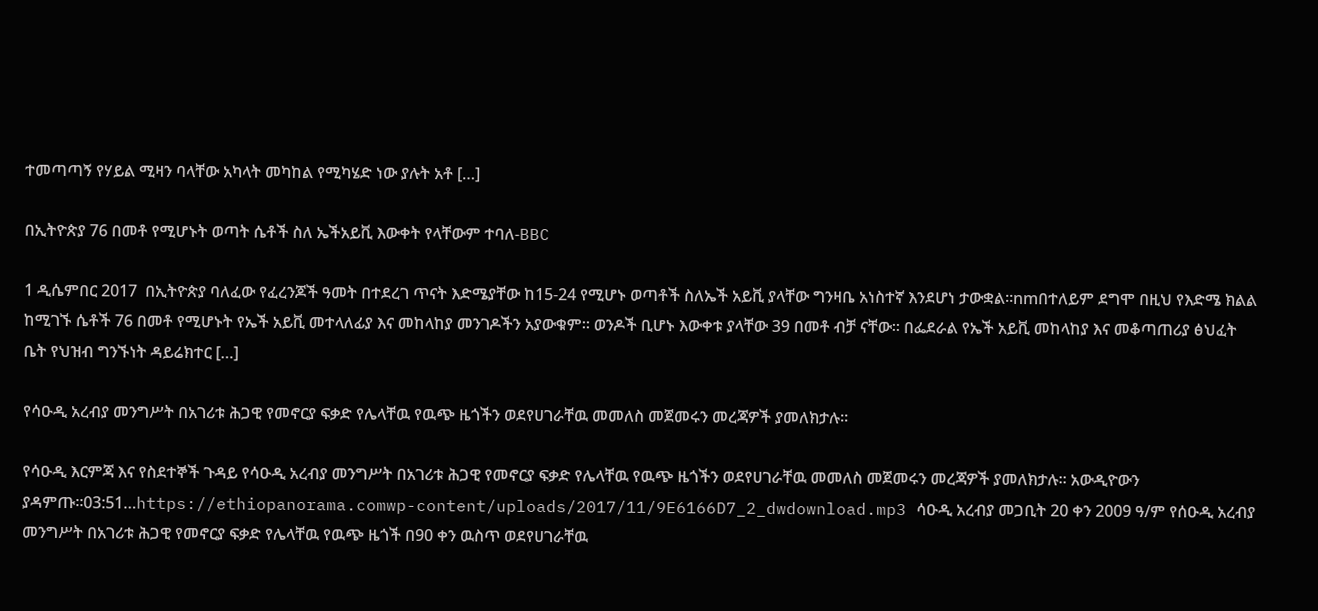ተመጣጣኝ የሃይል ሚዛን ባላቸው አካላት መካከል የሚካሄድ ነው ያሉት አቶ […]

በኢትዮጵያ 76 በመቶ የሚሆኑት ወጣት ሴቶች ስለ ኤችአይቪ እውቀት የላቸውም ተባለ-BBC

1 ዲሴምበር 2017  በኢትዮጵያ ባለፈው የፈረንጆች ዓመት በተደረገ ጥናት እድሜያቸው ከ15-24 የሚሆኑ ወጣቶች ስለኤች አይቪ ያላቸው ግንዛቤ አነስተኛ እንደሆነ ታውቋል።nmበተለይም ደግሞ በዚህ የእድሜ ክልል ከሚገኙ ሴቶች 76 በመቶ የሚሆኑት የኤች አይቪ መተላለፊያ እና መከላከያ መንገዶችን አያውቁም። ወንዶች ቢሆኑ እውቀቱ ያላቸው 39 በመቶ ብቻ ናቸው። በፌደራል የኤች አይቪ መከላከያ እና መቆጣጠሪያ ፅህፈት ቤት የህዝብ ግንኙነት ዳይሬክተር […]

የሳዑዲ አረብያ መንግሥት በአገሪቱ ሕጋዊ የመኖርያ ፍቃድ የሌላቸዉ የዉጭ ዜጎችን ወደየሀገራቸዉ መመለስ መጀመሩን መረጃዎች ያመለክታሉ።

የሳዑዲ እርምጃ እና የስደተኞች ጉዳይ የሳዑዲ አረብያ መንግሥት በአገሪቱ ሕጋዊ የመኖርያ ፍቃድ የሌላቸዉ የዉጭ ዜጎችን ወደየሀገራቸዉ መመለስ መጀመሩን መረጃዎች ያመለክታሉ። አውዲዮውን ያዳምጡ።03:51…https://ethiopanorama.comwp-content/uploads/2017/11/9E6166D7_2_dwdownload.mp3 ሳዑዲ አረብያ መጋቢት 20 ቀን 2009 ዓ/ም የሰዑዲ አረብያ መንግሥት በአገሪቱ ሕጋዊ የመኖርያ ፍቃድ የሌላቸዉ የዉጭ ዜጎች በ90 ቀን ዉስጥ ወደየሀገራቸዉ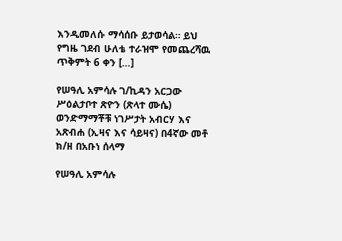እንዲመለሱ ማሳሰቡ ይታወሳል። ይህ የግዜ ገደብ ሁለቴ ተራዝሞ የመጨረሻዉ ጥቅምት 6 ቀን […]

የሠዓሊ አምሳሉ ገ/ኪዳን አርጋው ሥዕልታቦተ ጽዮን (ጽላተ ሙሴ) ወንድማማቾቹ ነገሥታት አብርሃ እና አጽብሐ (ኢዛና እና ሳይዛና) በ4ኛው መቶ ክ/ዘ በአቡነ ሰላማ

የሠዓሊ አምሳሉ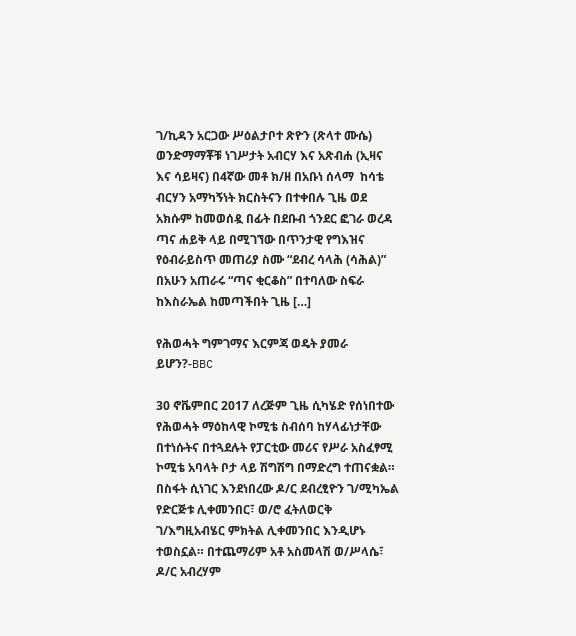ገ/ኪዳን አርጋው ሥዕልታቦተ ጽዮን (ጽላተ ሙሴ) ወንድማማቾቹ ነገሥታት አብርሃ እና አጽብሐ (ኢዛና እና ሳይዛና) በ4ኛው መቶ ክ/ዘ በአቡነ ሰላማ  ከሳቴ ብርሃን አማካኝነት ክርስትናን በተቀበሉ ጊዜ ወደ አክሱም ከመወሰዷ በፊት በደቡብ ጎንደር ፎገራ ወረዳ ጣና ሐይቅ ላይ በሚገኘው በጥንታዊ የግእዝና የዕብራይስጥ መጠሪያ ስሙ “ደብረ ሳላሕ (ሳሕል)” በአሁን አጠራሩ “ጣና ቂርቆስ” በተባለው ስፍራ ከእስራኤል ከመጣችበት ጊዜ […]

የሕወሓት ግምገማና እርምጃ ወዴት ያመራ ይሆን?-BBC

30 ኖቬምበር 2017 ለረጅም ጊዜ ሲካሄድ የሰነበተው የሕወሓት ማዕከላዊ ኮሚቴ ስብሰባ ከሃላፊነታቸው በተነሱትና በተጓደሉት የፓርቲው መሪና የሥራ አስፈፃሚ ኮሚቴ አባላት ቦታ ላይ ሽግሽግ በማድረግ ተጠናቋል። በስፋት ሲነገር እንደነበረው ዶ/ር ደብረፂዮን ገ/ሚካኤል የድርጅቱ ሊቀመንበር፣ ወ/ሮ ፈትለወርቅ ገ/እግዚአብሄር ምክትል ሊቀመንበር እንዲሆኑ ተወስኗል። በተጨማሪም አቶ አስመላሽ ወ/ሥላሴ፣ ዶ/ር አብረሃም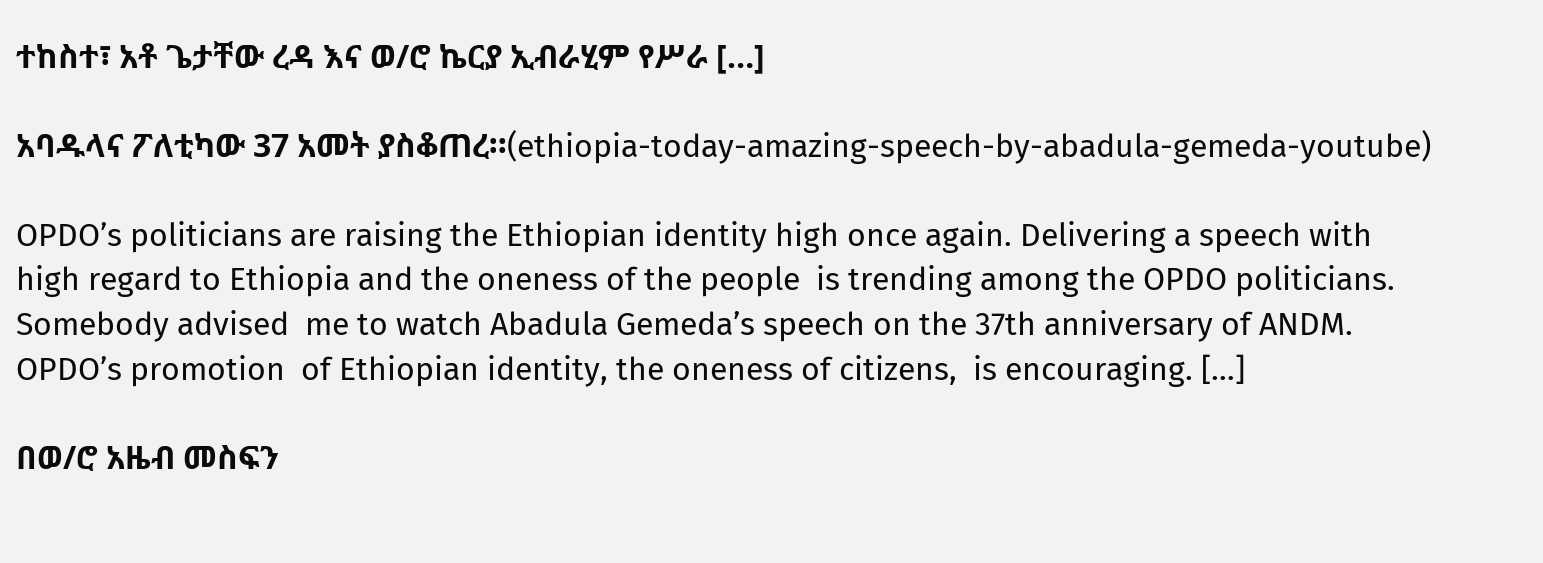ተከስተ፣ አቶ ጌታቸው ረዳ እና ወ/ሮ ኬርያ ኢብራሂም የሥራ […]

አባዱላና ፖለቲካው 37 አመት ያስቆጠረ።(ethiopia-today-amazing-speech-by-abadula-gemeda-youtube)

OPDO’s politicians are raising the Ethiopian identity high once again. Delivering a speech with high regard to Ethiopia and the oneness of the people  is trending among the OPDO politicians.  Somebody advised  me to watch Abadula Gemeda’s speech on the 37th anniversary of ANDM. OPDO’s promotion  of Ethiopian identity, the oneness of citizens,  is encouraging. […]

በወ/ሮ አዜብ መስፍን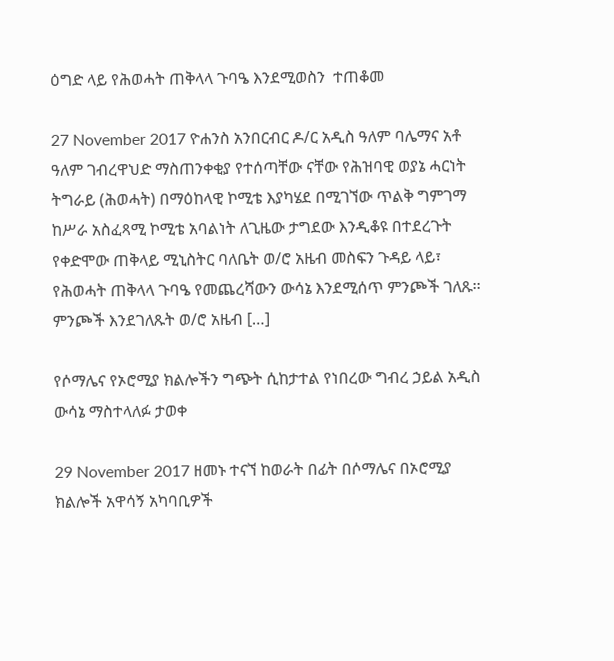ዕግድ ላይ የሕወሓት ጠቅላላ ጉባዔ እንደሚወስን  ተጠቆመ

27 November 2017 ዮሐንስ አንበርብር ዶ/ር አዲስ ዓለም ባሌማና አቶ ዓለም ገብረዋህድ ማስጠንቀቂያ የተሰጣቸው ናቸው የሕዝባዊ ወያኔ ሓርነት ትግራይ (ሕወሓት) በማዕከላዊ ኮሚቴ እያካሄደ በሚገኘው ጥልቅ ግምገማ ከሥራ አስፈጻሚ ኮሚቴ አባልነት ለጊዜው ታግደው እንዲቆዩ በተደረጉት የቀድሞው ጠቅላይ ሚኒስትር ባለቤት ወ/ሮ አዜብ መስፍን ጉዳይ ላይ፣ የሕወሓት ጠቅላላ ጉባዔ የመጨረሻውን ውሳኔ እንደሚሰጥ ምንጮች ገለጹ፡፡ ምንጮች እንደገለጹት ወ/ሮ አዜብ […]

የሶማሌና የኦሮሚያ ክልሎችን ግጭት ሲከታተል የነበረው ግብረ ኃይል አዲስ ውሳኔ ማስተላለፉ ታወቀ

29 November 2017 ዘመኑ ተናኘ ከወራት በፊት በሶማሌና በኦሮሚያ ክልሎች አዋሳኝ አካባቢዎች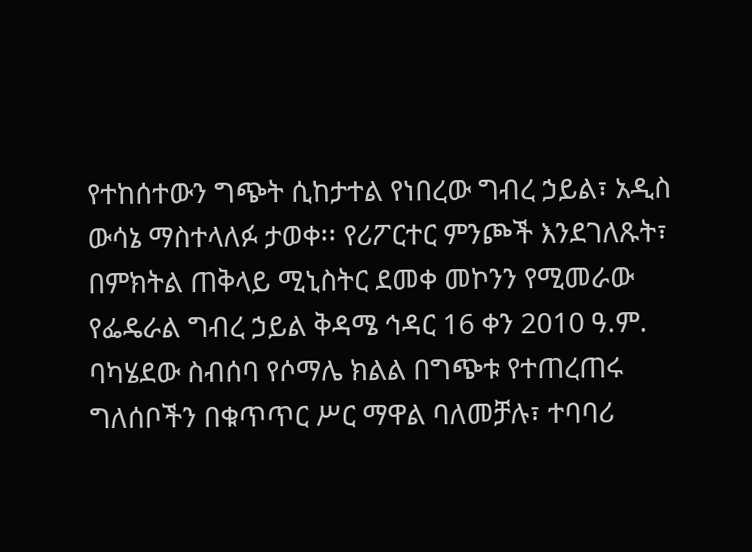የተከሰተውን ግጭት ሲከታተል የነበረው ግብረ ኃይል፣ አዲስ ውሳኔ ማስተላለፉ ታወቀ፡፡ የሪፖርተር ምንጮች እንደገለጹት፣ በምክትል ጠቅላይ ሚኒስትር ደመቀ መኮንን የሚመራው የፌዴራል ግብረ ኃይል ቅዳሜ ኅዳር 16 ቀን 2010 ዓ.ም. ባካሄደው ስብሰባ የሶማሌ ክልል በግጭቱ የተጠረጠሩ ግለሰቦችን በቁጥጥር ሥር ማዋል ባለመቻሉ፣ ተባባሪ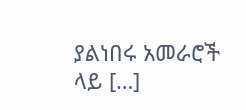ያልነበሩ አመራሮች ላይ […]